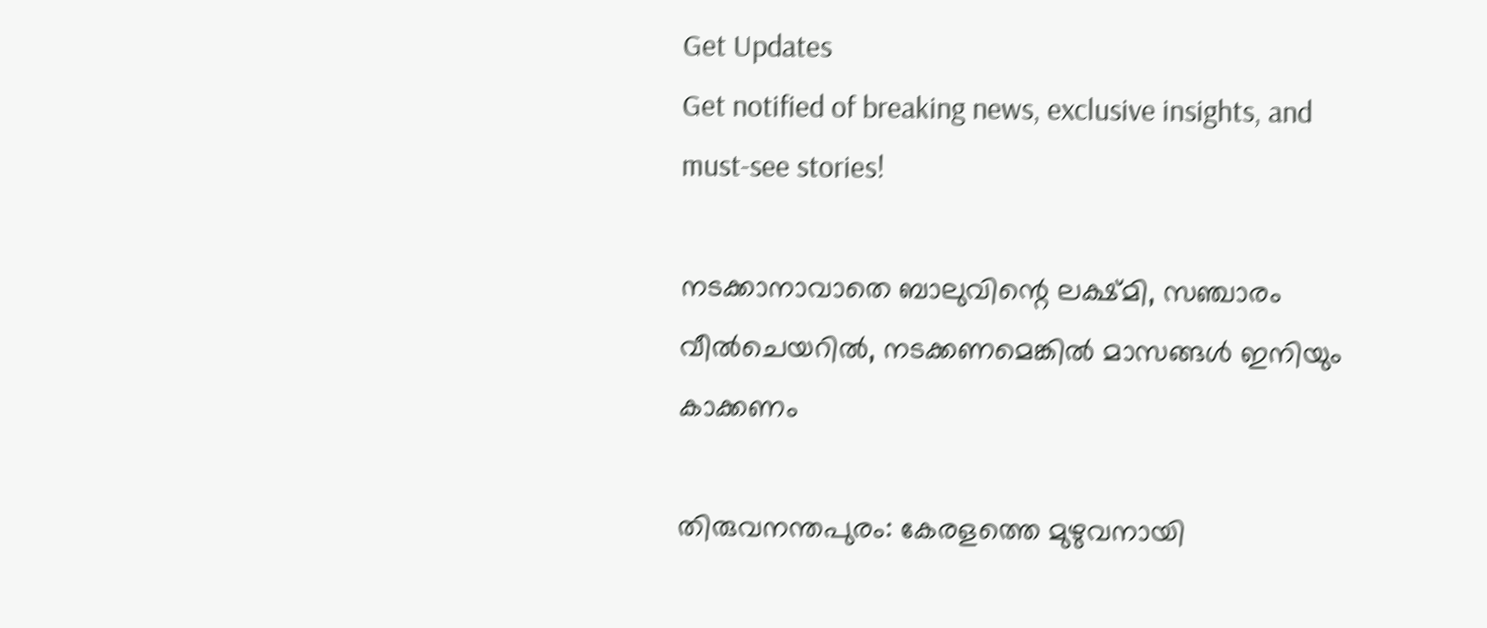Get Updates
Get notified of breaking news, exclusive insights, and must-see stories!

നടക്കാനാവാതെ ബാലുവിന്റെ ലക്ഷ്മി, സഞ്ചാരം വീൽചെയറിൽ, നടക്കണമെങ്കിൽ മാസങ്ങൾ ഇനിയും കാക്കണം

തിരുവനന്തപുരം: കേരളത്തെ മുഴുവനായി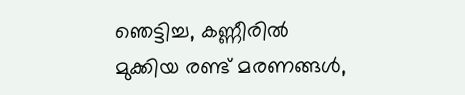ഞെട്ടിച്ച, കണ്ണീരില്‍ മുക്കിയ രണ്ട് മരണങ്ങള്‍,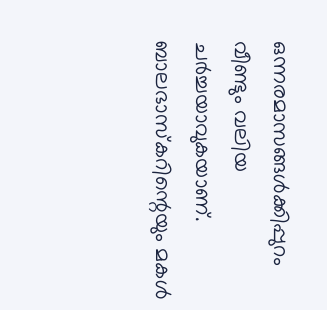ഒന്നരമാസങ്ങള്‍ക്കിപ്പുറം വീണ്ടും വലിയ ചര്‍ച്ചയാവുകയാണ്. ബാലഭാസ്‌കറിന്റെയും മകള്‍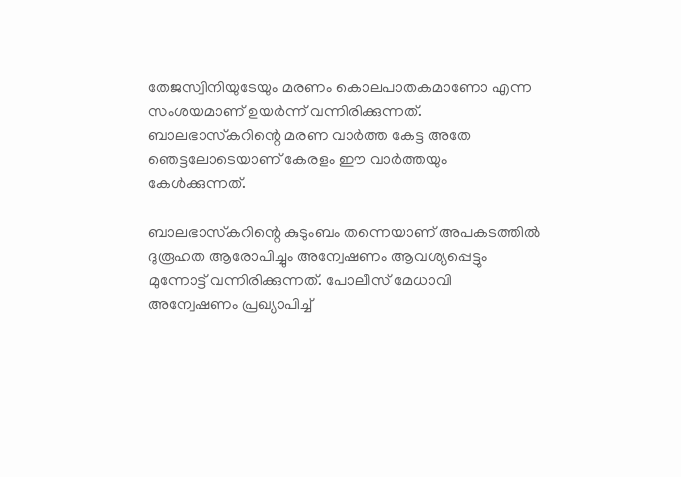തേജസ്വിനിയുടേയും മരണം കൊലപാതകമാണോ എന്ന സംശയമാണ് ഉയര്‍ന്ന് വന്നിരിക്കുന്നത്. ബാലഭാസ്‌കറിന്റെ മരണ വാര്‍ത്ത കേട്ട അതേ ഞെട്ടലോടെയാണ് കേരളം ഈ വാര്‍ത്തയും കേള്‍ക്കുന്നത്.

ബാലഭാസ്‌കറിന്റെ കുടുംബം തന്നെയാണ് അപകടത്തില്‍ ദുരൂഹത ആരോപിച്ചും അന്വേഷണം ആവശ്യപ്പെട്ടും മുന്നോട്ട് വന്നിരിക്കുന്നത്. പോലീസ് മേധാവി അന്വേഷണം പ്രഖ്യാപിച്ച്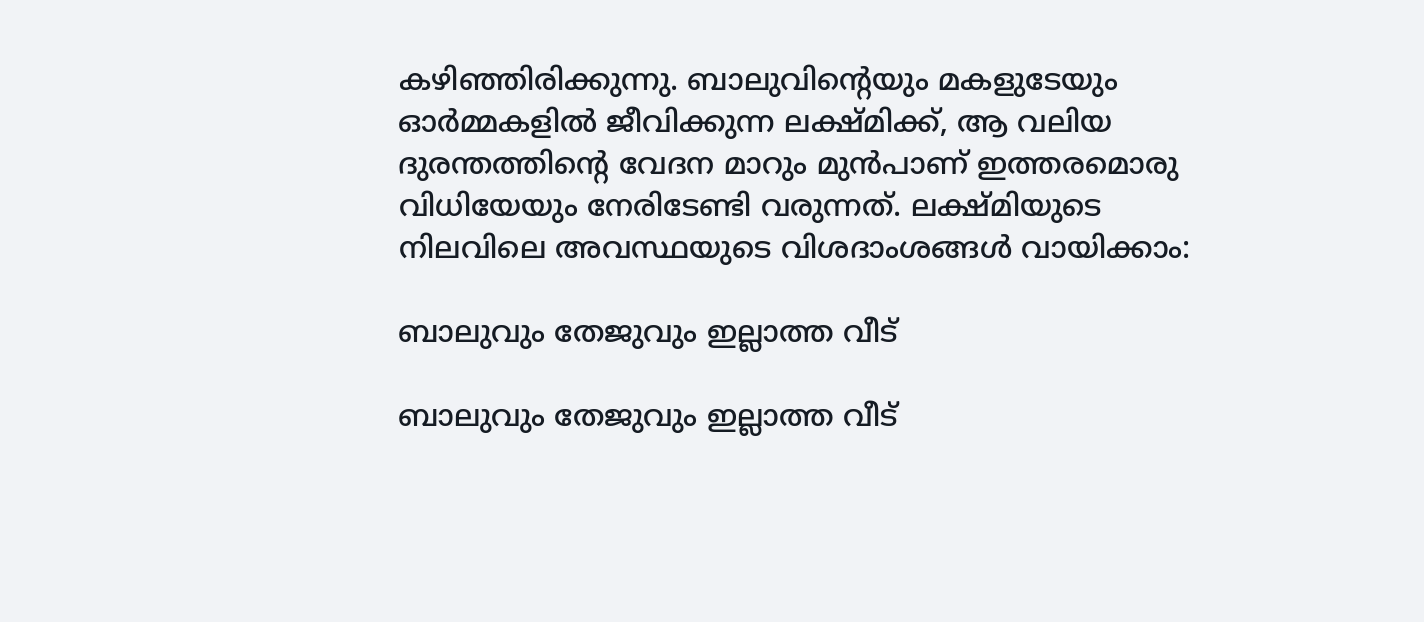കഴിഞ്ഞിരിക്കുന്നു. ബാലുവിന്റെയും മകളുടേയും ഓര്‍മ്മകളില്‍ ജീവിക്കുന്ന ലക്ഷ്മിക്ക്, ആ വലിയ ദുരന്തത്തിന്റെ വേദന മാറും മുന്‍പാണ് ഇത്തരമൊരു വിധിയേയും നേരിടേണ്ടി വരുന്നത്. ലക്ഷ്മിയുടെ നിലവിലെ അവസ്ഥയുടെ വിശദാംശങ്ങള്‍ വായിക്കാം:

ബാലുവും തേജുവും ഇല്ലാത്ത വീട്

ബാലുവും തേജുവും ഇല്ലാത്ത വീട്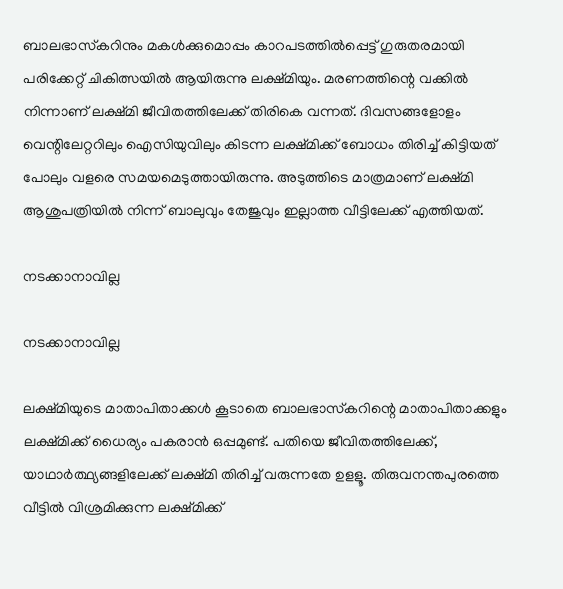ബാലഭാസ്‌കറിനും മകള്‍ക്കുമൊപ്പം കാറപടത്തില്‍പ്പെട്ട് ഗുരുതരമായി പരിക്കേറ്റ് ചികിത്സയില്‍ ആയിരുന്നു ലക്ഷ്മിയും. മരണത്തിന്റെ വക്കില്‍ നിന്നാണ് ലക്ഷ്മി ജീവിതത്തിലേക്ക് തിരികെ വന്നത്. ദിവസങ്ങളോളം വെന്റിലേറ്ററിലും ഐസിയുവിലും കിടന്ന ലക്ഷ്മിക്ക് ബോധം തിരിച്ച് കിട്ടിയത് പോലും വളരെ സമയമെടുത്തായിരുന്നു. അടുത്തിടെ മാത്രമാണ് ലക്ഷ്മി ആശുപത്രിയില്‍ നിന്ന് ബാലുവും തേജുവും ഇല്ലാത്ത വീട്ടിലേക്ക് എത്തിയത്.

നടക്കാനാവില്ല

നടക്കാനാവില്ല

ലക്ഷ്മിയുടെ മാതാപിതാക്കള്‍ കൂടാതെ ബാലഭാസ്‌കറിന്റെ മാതാപിതാക്കളും ലക്ഷ്മിക്ക് ധൈര്യം പകരാന്‍ ഒപ്പമുണ്ട്. പതിയെ ജീവിതത്തിലേക്ക്, യാഥാര്‍ത്ഥ്യങ്ങളിലേക്ക് ലക്ഷ്മി തിരിച്ച് വരുന്നതേ ഉളളൂ. തിരുവനന്തപുരത്തെ വീട്ടില്‍ വിശ്രമിക്കുന്ന ലക്ഷ്മിക്ക്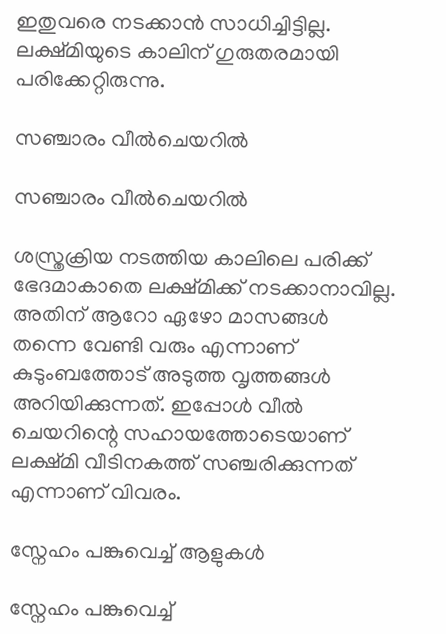ഇതുവരെ നടക്കാന്‍ സാധിച്ചിട്ടില്ല. ലക്ഷ്മിയുടെ കാലിന് ഗുരുതരമായി പരിക്കേറ്റിരുന്നു.

സഞ്ചാരം വീൽചെയറിൽ

സഞ്ചാരം വീൽചെയറിൽ

ശസ്ത്രക്രിയ നടത്തിയ കാലിലെ പരിക്ക് ഭേദമാകാതെ ലക്ഷ്മിക്ക് നടക്കാനാവില്ല. അതിന് ആറോ ഏഴോ മാസങ്ങള്‍ തന്നെ വേണ്ടി വരും എന്നാണ് കുടുംബത്തോട് അടുത്ത വൃത്തങ്ങള്‍ അറിയിക്കുന്നത്. ഇപ്പോള്‍ വീല്‍ ചെയറിന്റെ സഹായത്തോടെയാണ് ലക്ഷ്മി വീടിനകത്ത് സഞ്ചരിക്കുന്നത് എന്നാണ് വിവരം.

സ്നേഹം പങ്കുവെച്ച് ആളുകൾ

സ്നേഹം പങ്കുവെച്ച്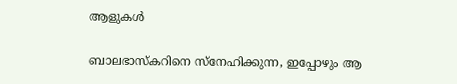ആളുകൾ

ബാലഭാസ്‌കറിനെ സ്‌നേഹിക്കുന്ന, ഇപ്പോഴും ആ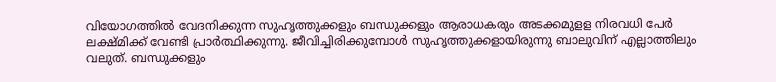വിയോഗത്തില്‍ വേദനിക്കുന്ന സുഹൃത്തുക്കളും ബന്ധുക്കളും ആരാധകരും അടക്കമുളള നിരവധി പേര്‍ ലക്ഷ്മിക്ക് വേണ്ടി പ്രാര്‍ത്ഥിക്കുന്നു. ജീവിച്ചിരിക്കുമ്പോള്‍ സുഹൃത്തുക്കളായിരുന്നു ബാലുവിന് എല്ലാത്തിലും വലുത്. ബന്ധുക്കളും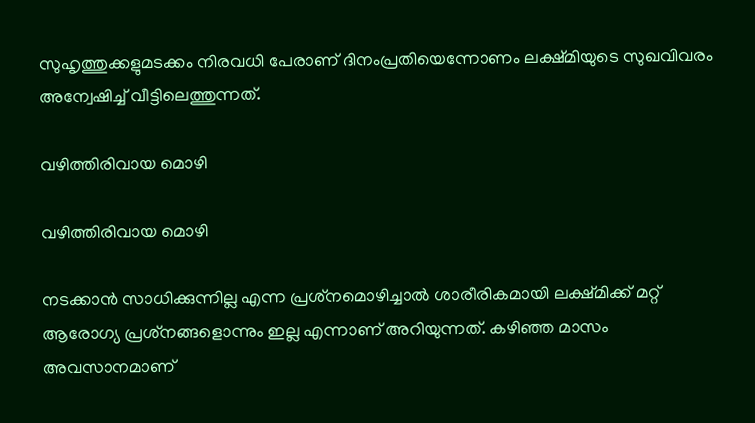സുഹൃത്തുക്കളുമടക്കം നിരവധി പേരാണ് ദിനംപ്രതിയെന്നോണം ലക്ഷ്മിയുടെ സുഖവിവരം അന്വേഷിച്ച് വീട്ടിലെത്തുന്നത്.

വഴിത്തിരിവായ മൊഴി

വഴിത്തിരിവായ മൊഴി

നടക്കാന്‍ സാധിക്കുന്നില്ല എന്ന പ്രശ്‌നമൊഴിച്ചാല്‍ ശാരീരികമായി ലക്ഷ്മിക്ക് മറ്റ് ആരോഗ്യ പ്രശ്‌നങ്ങളൊന്നും ഇല്ല എന്നാണ് അറിയുന്നത്. കഴിഞ്ഞ മാസം അവസാനമാണ്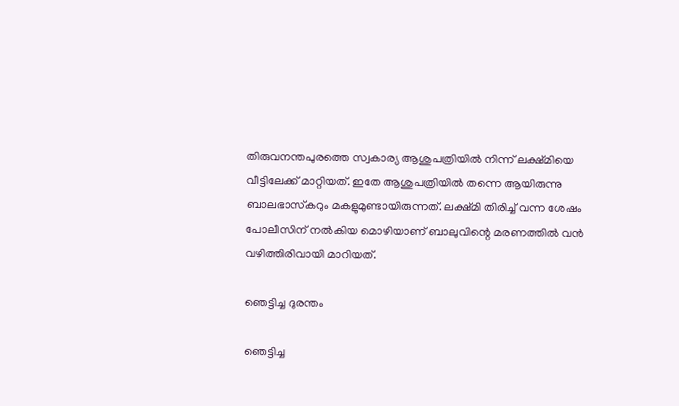തിരുവനന്തപുരത്തെ സ്വകാര്യ ആശുപത്രിയില്‍ നിന്ന് ലക്ഷ്മിയെ വീട്ടിലേക്ക് മാറ്റിയത്. ഇതേ ആശുപത്രിയില്‍ തന്നെ ആയിരുന്നു ബാലഭാസ്‌കറും മകളുമുണ്ടായിരുന്നത്. ലക്ഷ്മി തിരിച്ച് വന്ന ശേഷം പോലീസിന് നല്‍കിയ മൊഴിയാണ് ബാലുവിന്റെ മരണത്തില്‍ വന്‍ വഴിത്തിരിവായി മാറിയത്.

ഞെട്ടിച്ച ദുരന്തം

ഞെട്ടിച്ച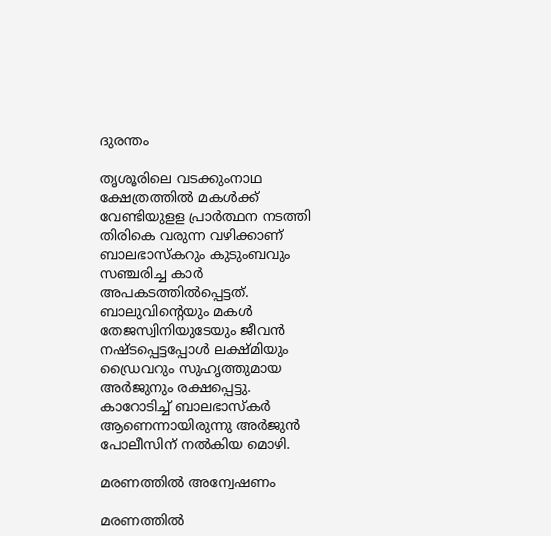ദുരന്തം

തൃശൂരിലെ വടക്കുംനാഥ ക്ഷേത്രത്തില്‍ മകള്‍ക്ക് വേണ്ടിയുളള പ്രാര്‍ത്ഥന നടത്തി തിരികെ വരുന്ന വഴിക്കാണ് ബാലഭാസ്‌കറും കുടുംബവും സഞ്ചരിച്ച കാര്‍ അപകടത്തില്‍പ്പെട്ടത്. ബാലുവിന്റെയും മകള്‍ തേജസ്വിനിയുടേയും ജീവന്‍ നഷ്ടപ്പെട്ടപ്പോള്‍ ലക്ഷ്മിയും ഡ്രൈവറും സുഹൃത്തുമായ അര്‍ജുനും രക്ഷപ്പെട്ടു. കാറോടിച്ച് ബാലഭാസ്‌കര്‍ ആണെന്നായിരുന്നു അര്‍ജുന്‍ പോലീസിന് നല്‍കിയ മൊഴി.

മരണത്തിൽ അന്വേഷണം

മരണത്തിൽ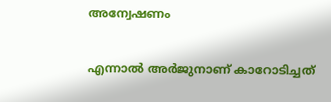അന്വേഷണം

എന്നാല്‍ അര്‍ജുനാണ് കാറോടിച്ചത്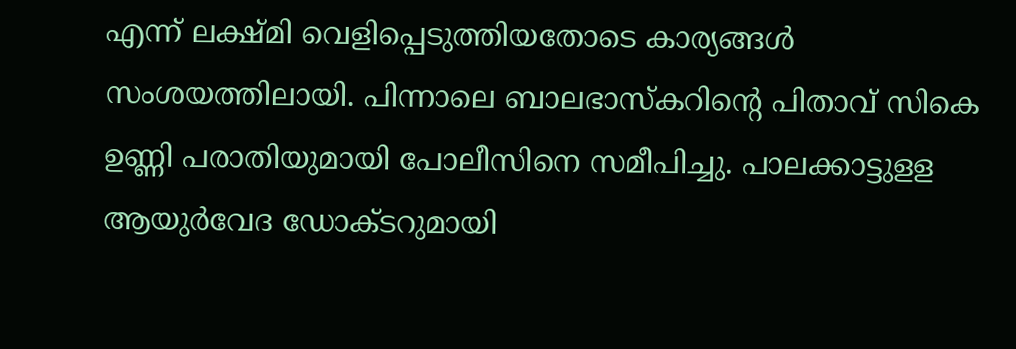എന്ന് ലക്ഷ്മി വെളിപ്പെടുത്തിയതോടെ കാര്യങ്ങള്‍ സംശയത്തിലായി. പിന്നാലെ ബാലഭാസ്‌കറിന്റെ പിതാവ് സികെ ഉണ്ണി പരാതിയുമായി പോലീസിനെ സമീപിച്ചു. പാലക്കാട്ടുളള ആയുര്‍വേദ ഡോക്ടറുമായി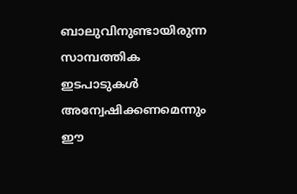ബാലുവിനുണ്ടായിരുന്ന സാമ്പത്തിക ഇടപാടുകള്‍ അന്വേഷിക്കണമെന്നും ഈ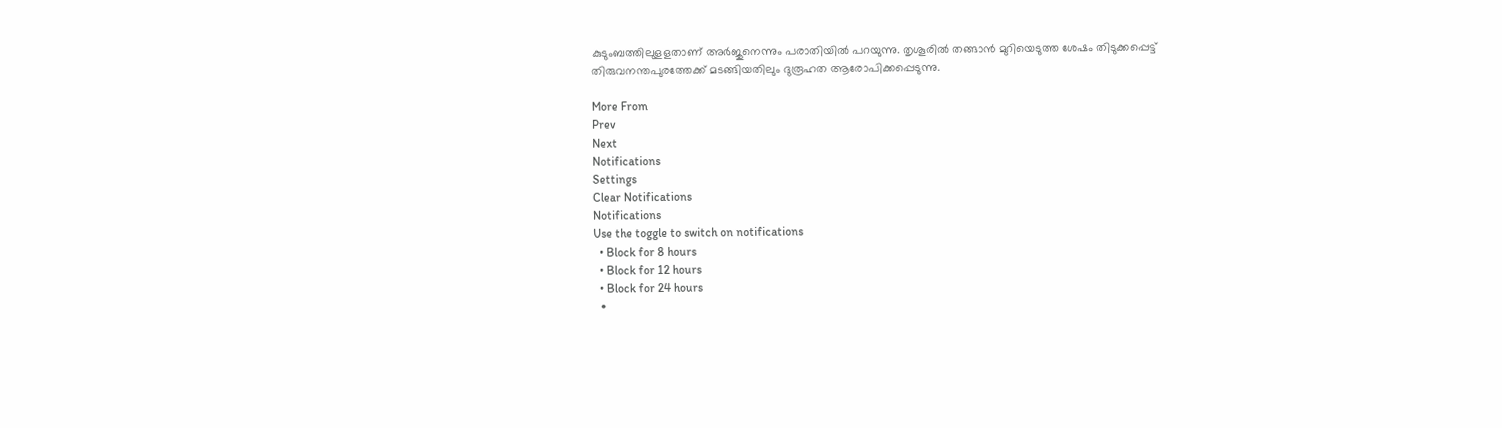കുടുംബത്തിലുളളതാണ് അര്‍ജുനെന്നും പരാതിയില്‍ പറയുന്നു. തൃശൂരില്‍ തങ്ങാന്‍ മുറിയെടുത്ത ശേഷം തിടുക്കപ്പെട്ട് തിരുവനന്തപുരത്തേക്ക് മടങ്ങിയതിലും ദുരൂഹത ആരോപിക്കപ്പെടുന്നു.

More From
Prev
Next
Notifications
Settings
Clear Notifications
Notifications
Use the toggle to switch on notifications
  • Block for 8 hours
  • Block for 12 hours
  • Block for 24 hours
  •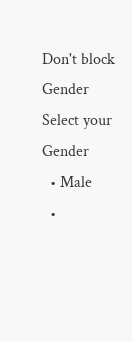Don't block
Gender
Select your Gender
  • Male
  •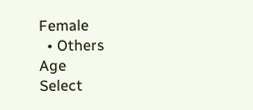Female
  • Others
Age
Select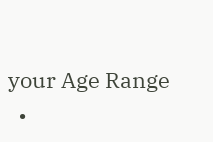your Age Range
  •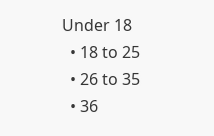Under 18
  • 18 to 25
  • 26 to 35
  • 36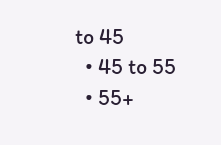to 45
  • 45 to 55
  • 55+